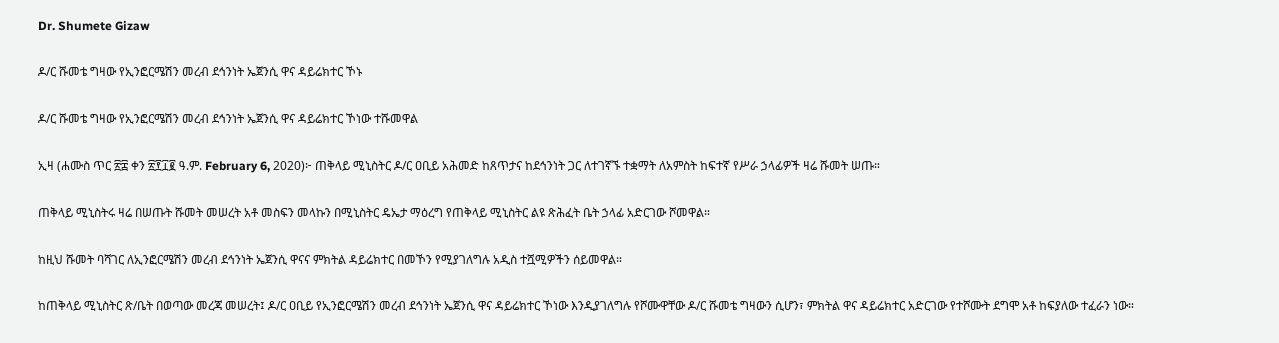Dr. Shumete Gizaw

ዶ/ር ሹመቴ ግዛው የኢንፎርሜሽን መረብ ደኅንነት ኤጀንሲ ዋና ዳይሬክተር ኾኑ

ዶ/ር ሹመቴ ግዛው የኢንፎርሜሽን መረብ ደኅንነት ኤጀንሲ ዋና ዳይሬክተር ኾነው ተሹመዋል

ኢዛ (ሐሙስ ጥር ፳፰ ቀን ፳፻፲፪ ዓ.ም. February 6, 2020)፦ ጠቅላይ ሚኒስትር ዶ/ር ዐቢይ አሕመድ ከጸጥታና ከደኅንነት ጋር ለተገኛኙ ተቋማት ለአምስት ከፍተኛ የሥራ ኃላፊዎች ዛሬ ሹመት ሠጡ።

ጠቅላይ ሚኒስትሩ ዛሬ በሠጡት ሹመት መሠረት አቶ መስፍን መላኩን በሚኒስትር ዴኤታ ማዕረግ የጠቅላይ ሚኒስትር ልዩ ጽሕፈት ቤት ኃላፊ አድርገው ሾመዋል።

ከዚህ ሹመት ባሻገር ለኢንፎርሜሽን መረብ ደኅንነት ኤጀንሲ ዋናና ምክትል ዳይሬክተር በመኾን የሚያገለግሉ አዲስ ተሿሚዎችን ሰይመዋል።

ከጠቅላይ ሚኒስትር ጽ/ቤት በወጣው መረጃ መሠረት፤ ዶ/ር ዐቢይ የኢንፎርሜሽን መረብ ደኅንነት ኤጀንሲ ዋና ዳይሬክተር ኾነው እንዲያገለግሉ የሾሙዋቸው ዶ/ር ሹመቴ ግዛውን ሲሆን፣ ምክትል ዋና ዳይሬክተር አድርገው የተሾሙት ደግሞ አቶ ከፍያለው ተፈራን ነው።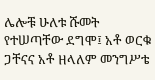ሌሎቹ ሁለቱ ሹመት የተሠጣቸው ደግሞ፤ አቶ ወርቁ ጋቸናና አቶ ዘላለም መንግሥቴ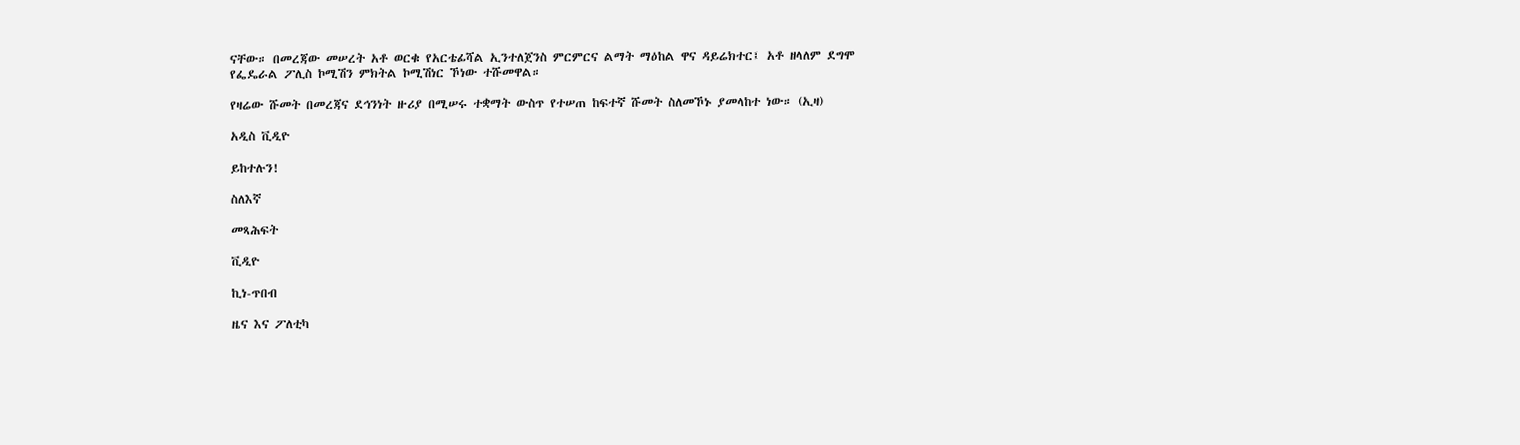ናቸው። በመረጃው መሠረት አቶ ወርቁ የአርቴፊሻል ኢንተለጀንስ ምርምርና ልማት ማዕከል ዋና ዳይሬክተር፤ አቶ ዘላለም ደግሞ የፌዴራል ፖሊስ ኮሚሽን ምክትል ኮሚሽነር ኾነው ተሹመዋል።

የዛሬው ሹመት በመረጃና ደኅንነት ዙሪያ በሚሠሩ ተቋማት ውስጥ የተሠጠ ከፍተኛ ሹመት ስለመኾኑ ያመላከተ ነው። (ኢዛ)

አዲስ ቪዲዮ

ይከተሉን!

ስለእኛ

መጻሕፍት

ቪዲዮ

ኪነ-ጥበብ

ዜና እና ፖለቲካ